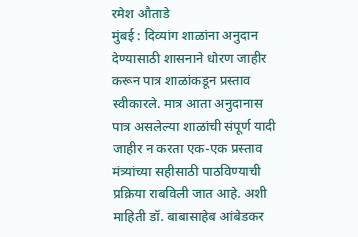रमेश औताडे
मुंबई : दिव्यांग शाळांना अनुदान देण्यासाठी शासनाने धोरण जाहीर करून पात्र शाळांकडून प्रस्ताव स्वीकारले. मात्र आता अनुदानास पात्र असलेल्या शाळांची संपूर्ण यादी जाहीर न करता एक-एक प्रस्ताव मंत्र्यांच्या सहीसाठी पाठविण्याची प्रक्रिया राबविली जात आहे. अशी माहिती डॉ. बाबासाहेब आंबेडकर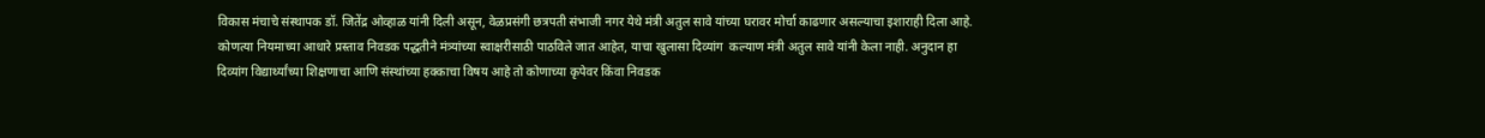विकास मंचाचे संस्थापक डॉ. जितेंद्र ओव्हाळ यांनी दिली असून, वेळप्रसंगी छत्रपती संभाजी नगर येथे मंत्री अतुल सावे यांच्या घरावर मोर्चा काढणार असल्याचा इशाराही दिला आहे.
कोणत्या नियमाच्या आधारे प्रस्ताव निवडक पद्धतीने मंत्र्यांच्या स्वाक्षरीसाठी पाठविले जात आहेत, याचा खुलासा दिव्यांग  कल्याण मंत्री अतुल सावे यांनी केला नाही. अनुदान हा दिव्यांग विद्यार्थ्यांच्या शिक्षणाचा आणि संस्थांच्या हक्काचा विषय आहे तो कोणाच्या कृपेवर किंवा निवडक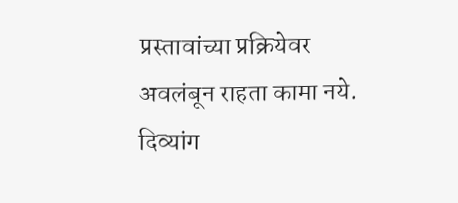प्रस्तावांच्या प्रक्रियेवर अवलंबून राहता कामा नये. दिव्यांग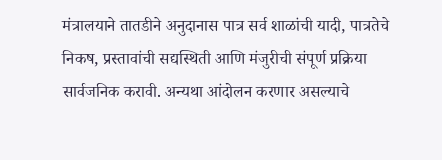मंत्रालयाने तातडीने अनुदानास पात्र सर्व शाळांची यादी, पात्रतेचे निकष, प्रस्तावांची सद्यस्थिती आणि मंजुरीची संपूर्ण प्रक्रिया सार्वजनिक करावी. अन्यथा आंदोलन करणार असल्याचे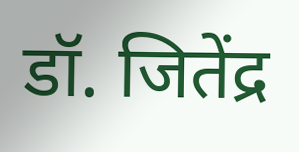डॉ. जितेंद्र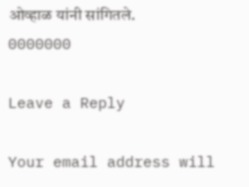ओव्हाळ यांनी सांगितले.
0000000

Leave a Reply

Your email address will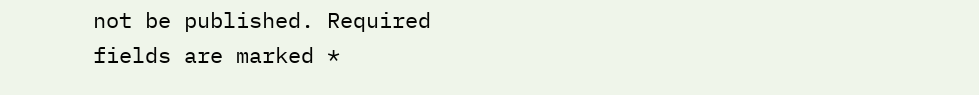not be published. Required fields are marked *